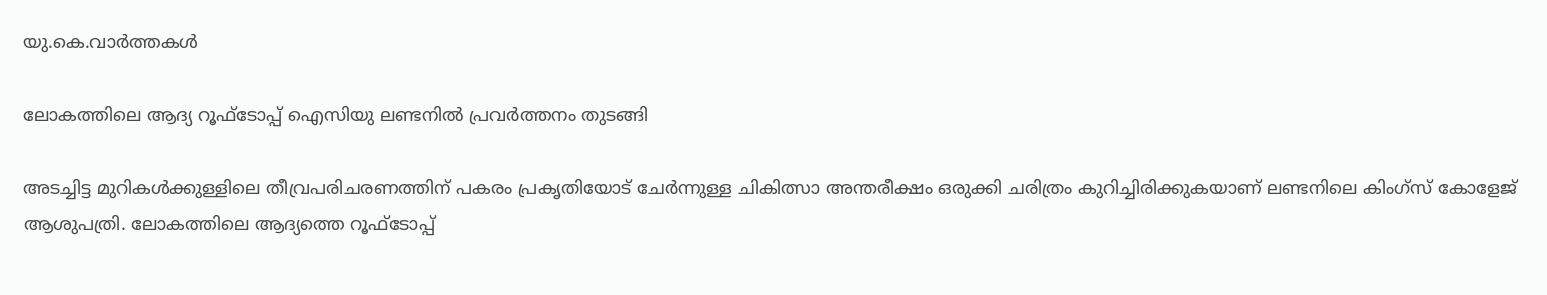യു.കെ.വാര്‍ത്തകള്‍

ലോകത്തിലെ ആദ്യ റൂഫ്ടോപ്പ് ഐസിയു ലണ്ടനില്‍ പ്രവര്‍ത്തനം തുടങ്ങി

അടച്ചിട്ട മുറികള്‍ക്കുള്ളിലെ തീവ്രപരിചരണത്തിന് പകരം പ്രകൃതിയോട് ചേര്‍ന്നുള്ള ചികിത്സാ അന്തരീക്ഷം ഒരുക്കി ചരിത്രം കുറിച്ചിരിക്കുകയാണ് ലണ്ടനിലെ കിംഗ്‌സ് കോളേജ് ആശുപത്രി. ലോകത്തിലെ ആദ്യത്തെ റൂഫ്ടോപ്പ്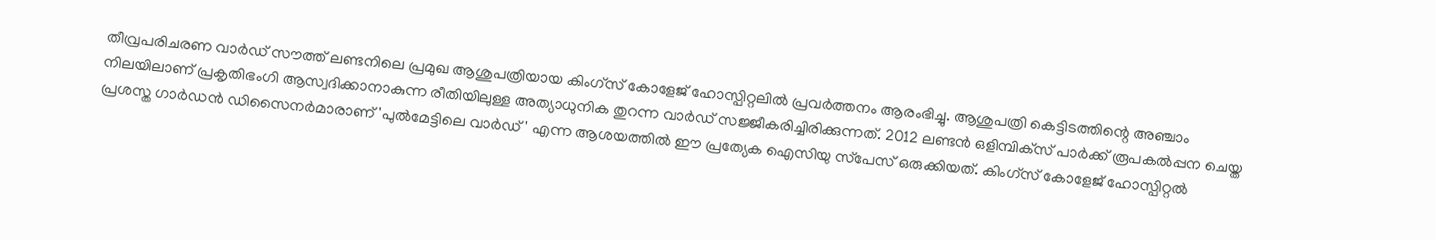തീവ്രപരിചരണ വാര്‍ഡ് സൗത്ത് ലണ്ടനിലെ പ്രമുഖ ആശുപത്രിയായ കിംഗ്‌സ് കോളേജ് ഹോസ്പിറ്റലില്‍ പ്രവര്‍ത്തനം ആരംഭിച്ചു. ആശുപത്രി കെട്ടിടത്തിന്റെ അഞ്ചാം നിലയിലാണ് പ്രകൃതിഭംഗി ആസ്വദിക്കാനാകുന്ന രീതിയിലുള്ള അത്യാധുനിക തുറന്ന വാര്‍ഡ് സജ്ജീകരിച്ചിരിക്കുന്നത്. 2012 ലണ്ടന്‍ ഒളിമ്പിക്‌സ് പാര്‍ക്ക് രൂപകല്‍പ്പന ചെയ്ത പ്രശസ്ത ഗാര്‍ഡന്‍ ഡിസൈനര്‍മാരാണ് 'പുല്‍മേട്ടിലെ വാര്‍ഡ്' എന്ന ആശയത്തില്‍ ഈ പ്രത്യേക ഐസിയു സ്‌പേസ് ഒരുക്കിയത്. കിംഗ്‌സ് കോളേജ് ഹോസ്പിറ്റല്‍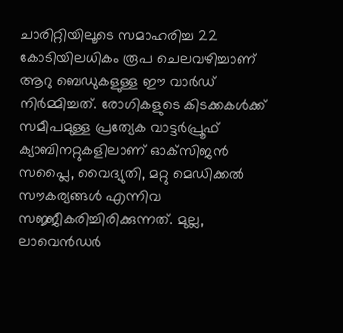ചാരിറ്റിയിലൂടെ സമാഹരിച്ച 22 കോടിയിലധികം രൂപ ചെലവഴിച്ചാണ് ആറു ബെഡുകളുള്ള ഈ വാര്‍ഡ് നിര്‍മ്മിച്ചത്. രോഗികളുടെ കിടക്കകള്‍ക്ക് സമീപമുള്ള പ്രത്യേക വാട്ടര്‍പ്രൂഫ് ക്യാബിനറ്റുകളിലാണ് ഓക്‌സിജന്‍ സപ്ലൈ, വൈദ്യുതി, മറ്റു മെഡിക്കല്‍ സൗകര്യങ്ങള്‍ എന്നിവ സജ്ജീകരിച്ചിരിക്കുന്നത്. മുല്ല, ലാവെന്‍ഡര്‍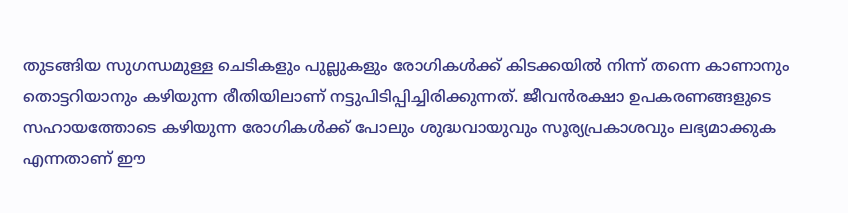തുടങ്ങിയ സുഗന്ധമുള്ള ചെടികളും പുല്ലുകളും രോഗികള്‍ക്ക് കിടക്കയില്‍ നിന്ന് തന്നെ കാണാനും തൊട്ടറിയാനും കഴിയുന്ന രീതിയിലാണ് നട്ടുപിടിപ്പിച്ചിരിക്കുന്നത്. ജീവന്‍രക്ഷാ ഉപകരണങ്ങളുടെ സഹായത്തോടെ കഴിയുന്ന രോഗികള്‍ക്ക് പോലും ശുദ്ധവായുവും സൂര്യപ്രകാശവും ലഭ്യമാക്കുക എന്നതാണ് ഈ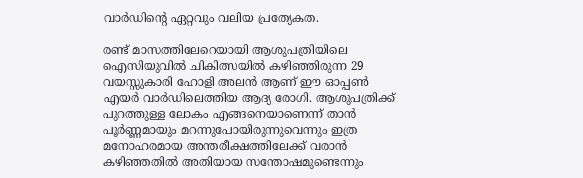വാര്‍ഡിന്റെ ഏറ്റവും വലിയ പ്രത്യേകത.

രണ്ട് മാസത്തിലേറെയായി ആശുപത്രിയിലെ ഐസിയുവില്‍ ചികിത്സയില്‍ കഴിഞ്ഞിരുന്ന 29 വയസ്സുകാരി ഹോളി അലന്‍ ആണ് ഈ ഓപ്പണ്‍ എയര്‍ വാര്‍ഡിലെത്തിയ ആദ്യ രോഗി. ആശുപത്രിക്ക് പുറത്തുള്ള ലോകം എങ്ങനെയാണെന്ന് താന്‍ പൂര്‍ണ്ണമായും മറന്നുപോയിരുന്നുവെന്നും ഇത്ര മനോഹരമായ അന്തരീക്ഷത്തിലേക്ക് വരാന്‍ കഴിഞ്ഞതില്‍ അതിയായ സന്തോഷമുണ്ടെന്നും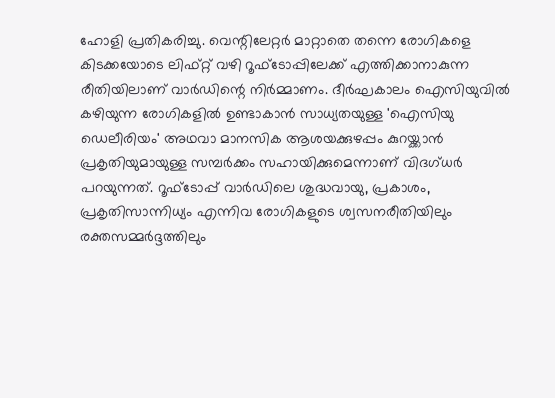ഹോളി പ്രതികരിച്ചു. വെന്റിലേറ്റര്‍ മാറ്റാതെ തന്നെ രോഗികളെ കിടക്കയോടെ ലിഫ്റ്റ് വഴി റൂഫ്ടോപ്പിലേക്ക് എത്തിക്കാനാകുന്ന രീതിയിലാണ് വാര്‍ഡിന്റെ നിര്‍മ്മാണം. ദീര്‍ഘകാലം ഐസിയുവില്‍ കഴിയുന്ന രോഗികളില്‍ ഉണ്ടാകാന്‍ സാധ്യതയുള്ള 'ഐസിയു ഡെലീരിയം' അഥവാ മാനസിക ആശയക്കുഴപ്പം കുറയ്ക്കാന്‍ പ്രകൃതിയുമായുള്ള സമ്പര്‍ക്കം സഹായിക്കുമെന്നാണ് വിദഗ്ധര്‍ പറയുന്നത്. റൂഫ്ടോപ്പ് വാര്‍ഡിലെ ശുദ്ധവായു, പ്രകാശം, പ്രകൃതിസാന്നിധ്യം എന്നിവ രോഗികളുടെ ശ്വസനരീതിയിലും രക്തസമ്മര്‍ദ്ദത്തിലും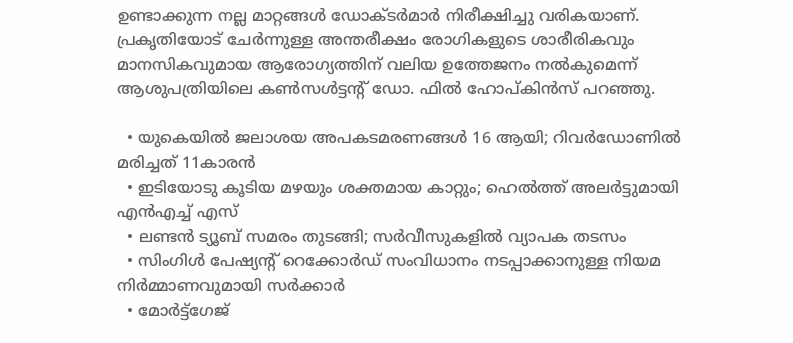ഉണ്ടാക്കുന്ന നല്ല മാറ്റങ്ങള്‍ ഡോക്ടര്‍മാര്‍ നിരീക്ഷിച്ചു വരികയാണ്. പ്രകൃതിയോട് ചേര്‍ന്നുള്ള അന്തരീക്ഷം രോഗികളുടെ ശാരീരികവും മാനസികവുമായ ആരോഗ്യത്തിന് വലിയ ഉത്തേജനം നല്‍കുമെന്ന് ആശുപത്രിയിലെ കണ്‍സള്‍ട്ടന്റ് ഡോ. ഫില്‍ ഹോപ്കിന്‍സ് പറഞ്ഞു.

  • യുകെയില്‍ ജലാശയ അപകടമരണങ്ങള്‍ 16 ആയി; റിവര്‍ഡോണില്‍ മരിച്ചത് 11കാരന്‍
  • ഇടിയോടു കൂടിയ മഴയും ശക്തമായ കാറ്റും; ഹെല്‍ത്ത് അലര്‍ട്ടുമായി എന്‍എച്ച് എസ്
  • ലണ്ടന്‍ ട്യൂബ് സമരം തുടങ്ങി; സര്‍വീസുകളില്‍ വ്യാപക തടസം
  • സിംഗിള്‍ പേഷ്യന്റ് റെക്കോര്‍ഡ് സംവിധാനം നടപ്പാക്കാനുള്ള നിയമ നിര്‍മ്മാണവുമായി സര്‍ക്കാര്‍
  • മോര്‍ട്ട്‌ഗേജ്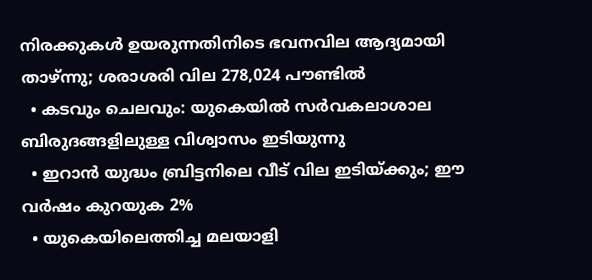നിരക്കുകള്‍ ഉയരുന്നതിനിടെ ഭവനവില ആദ്യമായി താഴ്ന്നു; ശരാശരി വില 278,024 പൗണ്ടില്‍
  • കടവും ചെലവും: യുകെയില്‍ സര്‍വകലാശാല ബിരുദങ്ങളിലുള്ള വിശ്വാസം ഇടിയുന്നു
  • ഇറാന്‍ യുദ്ധം ബ്രിട്ടനിലെ വീട് വില ഇടിയ്ക്കും; ഈ വര്‍ഷം കുറയുക 2%
  • യുകെയിലെത്തിച്ച മലയാളി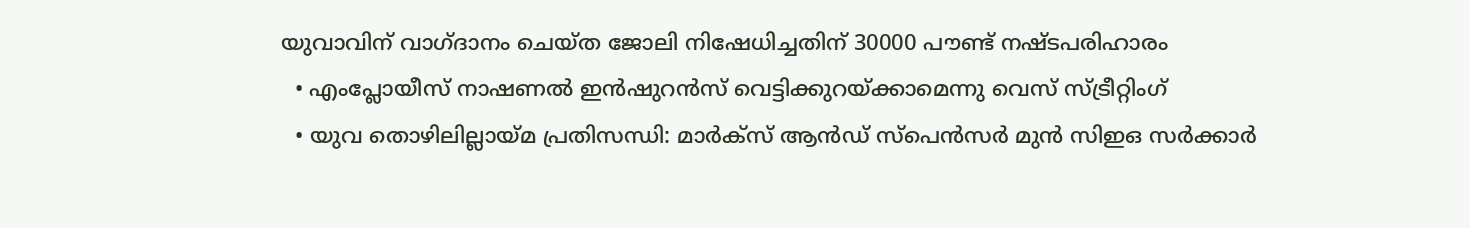യുവാവിന് വാഗ്ദാനം ചെയ്ത ജോലി നിഷേധിച്ചതിന് 30000 പൗണ്ട് നഷ്ടപരിഹാരം
  • എംപ്ലോയീസ് നാഷണല്‍ ഇന്‍ഷുറന്‍സ് വെട്ടിക്കുറയ്ക്കാമെന്നു വെസ് സ്ട്രീറ്റിംഗ്
  • യുവ തൊഴിലില്ലായ്മ പ്രതിസന്ധി: മാര്‍ക്‌സ് ആന്‍ഡ് സ്‌പെന്‍സര്‍ മുന്‍ സിഇഒ സര്‍ക്കാര്‍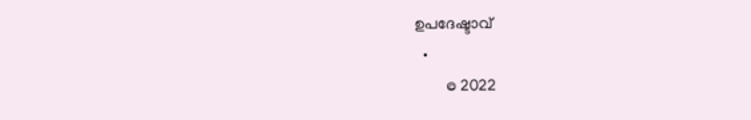ഉപദേഷ്ടാവ്
  •
        © 2022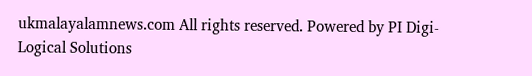ukmalayalamnews.com All rights reserved. Powered by PI Digi-Logical Solutions